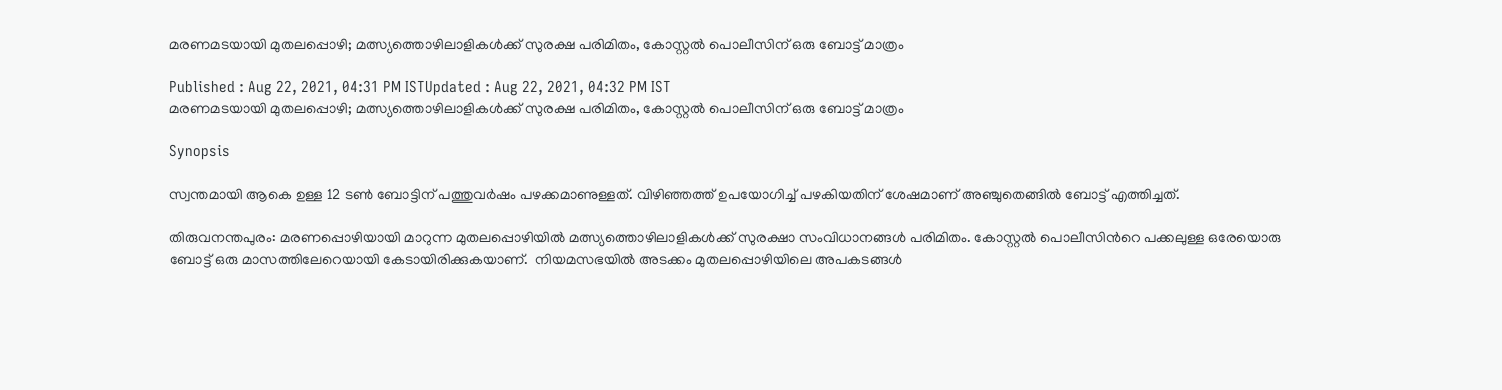മരണമടയായി മുതലപ്പൊഴി; മത്സ്യത്തൊഴിലാളികള്‍ക്ക് സുരക്ഷ പരിമിതം, കോസ്റ്റല്‍ പൊലീസിന് ഒരു ബോട്ട് മാത്രം

Published : Aug 22, 2021, 04:31 PM ISTUpdated : Aug 22, 2021, 04:32 PM IST
മരണമടയായി മുതലപ്പൊഴി; മത്സ്യത്തൊഴിലാളികള്‍ക്ക് സുരക്ഷ പരിമിതം, കോസ്റ്റല്‍ പൊലീസിന് ഒരു ബോട്ട് മാത്രം

Synopsis

സ്വന്തമായി ആകെ ഉള്ള 12 ടൺ ബോട്ടിന് പത്തുവർഷം പഴക്കമാണുള്ളത്. വിഴിഞ്ഞത്ത് ഉപയോഗിച്ച് പഴകിയതിന് ശേഷമാണ് അഞ്ചുതെങ്ങിൽ ബോട്ട് എത്തിച്ചത്.

തിരുവനന്തപുരം: മരണപ്പൊഴിയായി മാറുന്ന മുതലപ്പൊഴിയിൽ മത്സ്യത്തൊഴിലാളികൾക്ക് സുരക്ഷാ സംവിധാനങ്ങൾ പരിമിതം. കോസ്റ്റൽ പൊലീസിന്‍റെ പക്കലുള്ള ഒരേയൊരു ബോട്ട് ഒരു മാസത്തിലേറെയായി കേടായിരിക്കുകയാണ്.  നിയമസഭയിൽ അടക്കം മുതലപ്പൊഴിയിലെ അപകടങ്ങൾ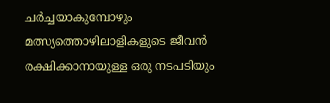ചർച്ചയാകുമ്പോഴും മത്സ്യത്തൊഴിലാളികളുടെ ജീവൻ രക്ഷിക്കാനായുള്ള ഒരു നടപടിയും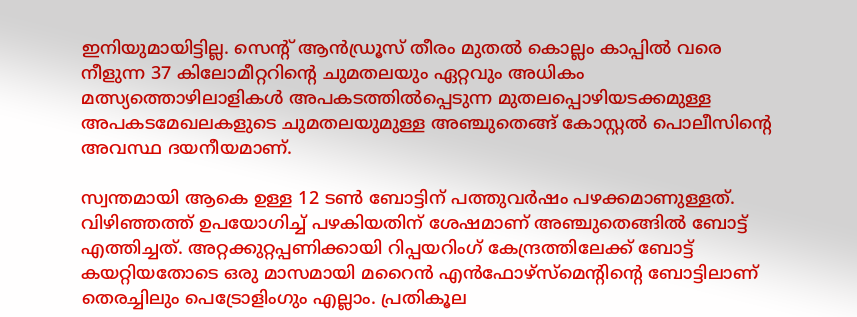ഇനിയുമായിട്ടില്ല. സെന്‍റ് ആൻഡ്രൂസ് തീരം മുതൽ കൊല്ലം കാപ്പിൽ വരെ നീളുന്ന 37 കിലോമീറ്ററിന്‍റെ ചുമതലയും ഏറ്റവും അധികം മത്സ്യത്തൊഴിലാളികള്‍ അപകടത്തിൽപ്പെടുന്ന മുതലപ്പൊഴിയടക്കമുള്ള അപകടമേഖലകളുടെ ചുമതലയുമുള്ള അഞ്ചുതെങ്ങ് കോസ്റ്റൽ പൊലീസിന്‍റെ അവസ്ഥ ദയനീയമാണ്.

സ്വന്തമായി ആകെ ഉള്ള 12 ടൺ ബോട്ടിന് പത്തുവർഷം പഴക്കമാണുള്ളത്. വിഴിഞ്ഞത്ത് ഉപയോഗിച്ച് പഴകിയതിന് ശേഷമാണ് അഞ്ചുതെങ്ങിൽ ബോട്ട് എത്തിച്ചത്. അറ്റക്കുറ്റപ്പണിക്കായി റിപ്പയറിംഗ് കേന്ദ്രത്തിലേക്ക് ബോട്ട് കയറ്റിയതോടെ ഒരു മാസമായി മറൈൻ എൻഫോഴ്സ്മെന്‍റിന്‍റെ ബോട്ടിലാണ് തെരച്ചിലും പെട്രോളിംഗും എല്ലാം. പ്രതികൂല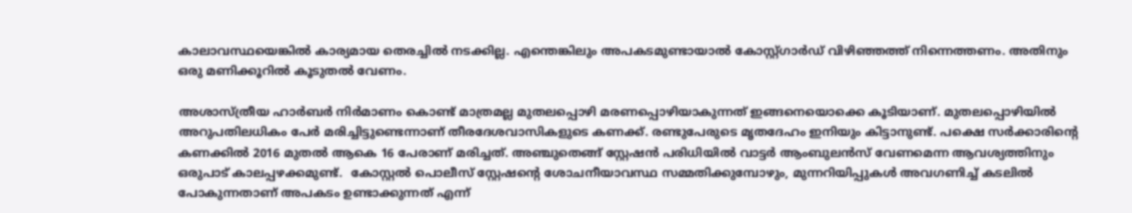കാലാവസ്ഥയെങ്കിൽ കാര്യമായ തെരച്ചിൽ നടക്കില്ല. എന്തെങ്കിലും അപകടമുണ്ടായാൽ കോസ്റ്റ്ഗാർഡ് വിഴിഞ്ഞത്ത് നിന്നെത്തണം. അതിനും ഒരു മണിക്കൂറിൽ കൂടുതൽ വേണം.

അശാസ്ത്രീയ ഹാർബർ നിർമാണം കൊണ്ട് മാത്രമല്ല മുതലപ്പൊഴി മരണപ്പൊഴിയാകുന്നത് ഇങ്ങനെയൊക്കെ കൂടിയാണ്. മുതലപ്പൊഴിയിൽ അറുപതിലധികം പേർ മരിച്ചിട്ടുണ്ടെന്നാണ് തീരദേശവാസികളുടെ കണക്ക്. രണ്ടുപേരുടെ മൃതദേഹം ഇനിയും കിട്ടാനുണ്ട്. പക്ഷെ സർക്കാരിന്‍റെ കണക്കിൽ 2016 മുതൽ ആകെ 16 പേരാണ് മരിച്ചത്. അഞ്ചുതെങ്ങ് സ്റ്റേഷൻ പരിധിയിൽ വാട്ടർ ആംബുലൻസ് വേണമെന്ന ആവശ്യത്തിനും ഒരുപാട് കാലപ്പഴക്കമുണ്ട്.  കോസ്റ്റൽ പൊലീസ് സ്റ്റേഷന്റെ ശോചനീയാവസ്ഥ സമ്മതിക്കുമ്പോഴും, മുന്നറിയിപ്പുകൾ അവഗണിച്ച് കടലിൽ പോകുന്നതാണ് അപകടം ഉണ്ടാക്കുന്നത് എന്ന്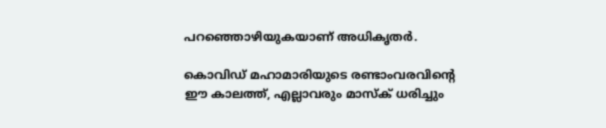പറഞ്ഞൊഴിയുകയാണ് അധികൃതർ.

കൊവിഡ് മഹാമാരിയുടെ രണ്ടാംവരവിന്റെ ഈ കാലത്ത്, എല്ലാവരും മാസ്‌ക് ധരിച്ചും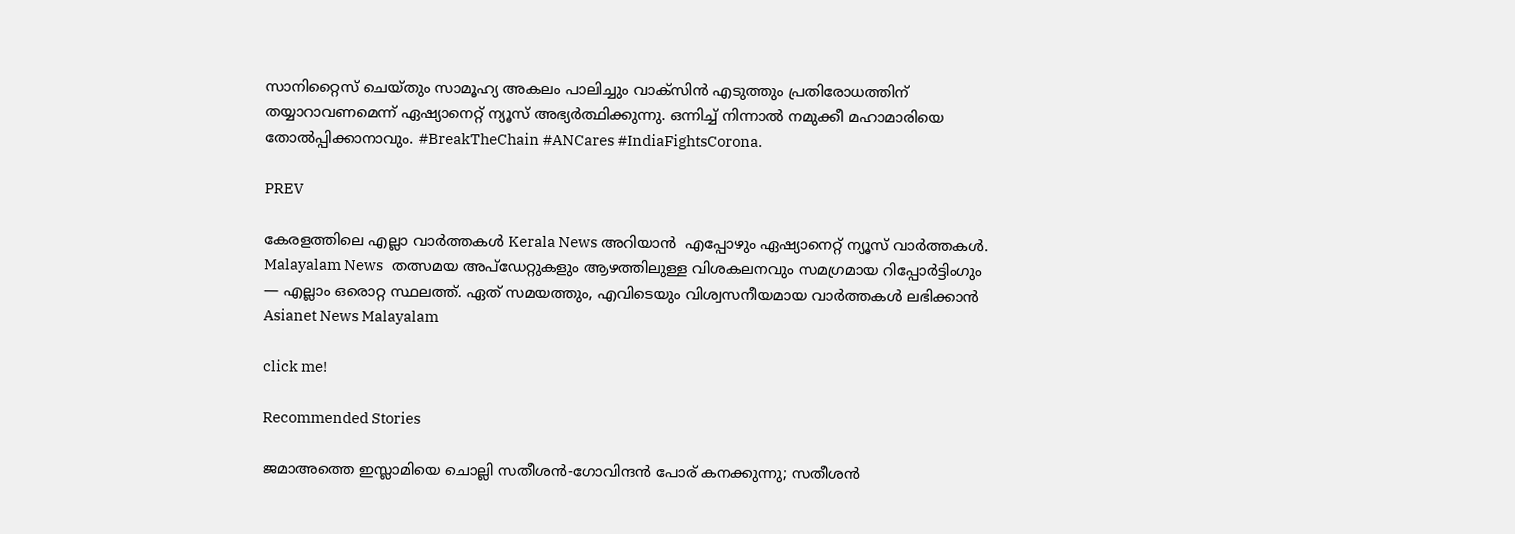സാനിറ്റൈസ് ചെയ്തും സാമൂഹ്യ അകലം പാലിച്ചും വാക്‌സിന്‍ എടുത്തും പ്രതിരോധത്തിന് തയ്യാറാവണമെന്ന് ഏഷ്യാനെറ്റ് ന്യൂസ് അഭ്യര്‍ത്ഥിക്കുന്നു. ഒന്നിച്ച് നിന്നാല്‍ നമുക്കീ മഹാമാരിയെ തോല്‍പ്പിക്കാനാവും. #BreakTheChain #ANCares #IndiaFightsCorona.

PREV

കേരളത്തിലെ എല്ലാ വാർത്തകൾ Kerala News അറിയാൻ  എപ്പോഴും ഏഷ്യാനെറ്റ് ന്യൂസ് വാർത്തകൾ.  Malayalam News   തത്സമയ അപ്‌ഡേറ്റുകളും ആഴത്തിലുള്ള വിശകലനവും സമഗ്രമായ റിപ്പോർട്ടിംഗും — എല്ലാം ഒരൊറ്റ സ്ഥലത്ത്. ഏത് സമയത്തും, എവിടെയും വിശ്വസനീയമായ വാർത്തകൾ ലഭിക്കാൻ Asianet News Malayalam

click me!

Recommended Stories

ജമാഅത്തെ ഇസ്ലാമിയെ ചൊല്ലി സതീശൻ-ഗോവിന്ദൻ പോര് കനക്കുന്നു; സതീശൻ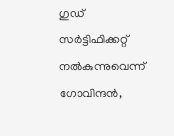ഗുഡ് സർട്ടിഫിക്കറ്റ് നൽകുന്നുവെന്ന് ഗോവിന്ദൻ,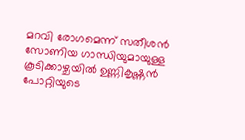മറവി രോഗമെന്ന് സതീശൻ
സോണിയ ഗാന്ധിയുമായുള്ള കൂടിക്കാഴ്ചയിൽ ഉണ്ണികൃഷ്ണൻ പോറ്റിയുടെ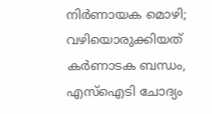നിര്‍ണായക മൊഴി; വഴിയൊരുക്കിയത് കര്‍ണാടക ബന്ധം, എസ്ഐടി ചോദ്യം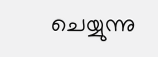ചെയ്യുന്നു